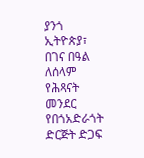ያንጎ ኢትዮጵያ፣ በገና በዓል ለሰላም የሕጻናት መንደር የበጎአድራጎት ድርጅት ድጋፍ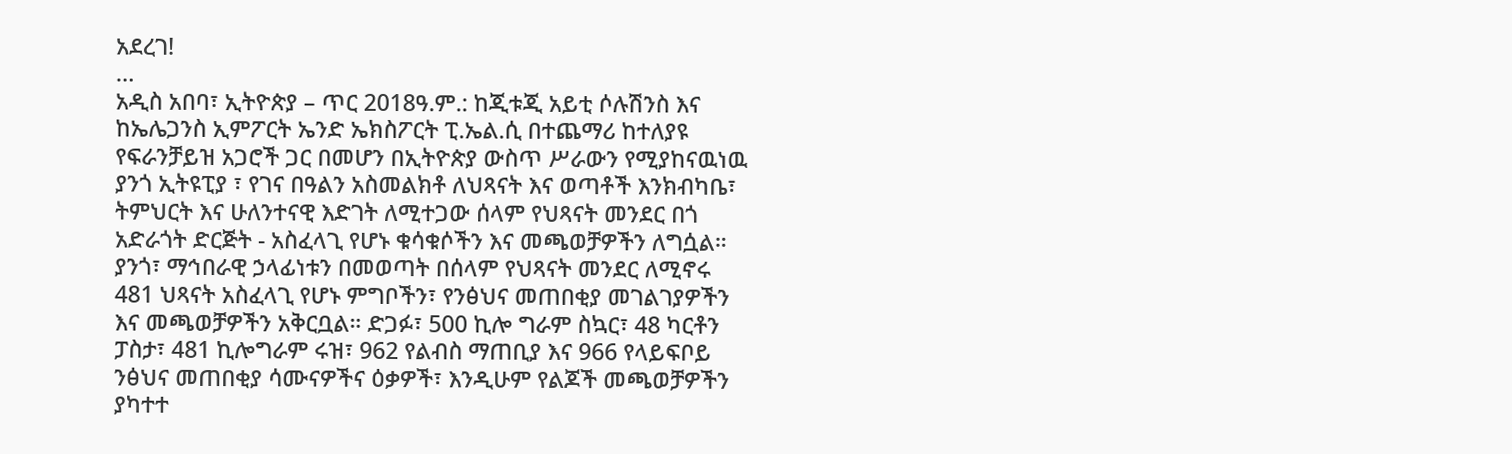አደረገ!
…
አዲስ አበባ፣ ኢትዮጵያ – ጥር 2018ዓ.ም.: ከጂቱጂ አይቲ ሶሉሽንስ እና ከኤሌጋንስ ኢምፖርት ኤንድ ኤክስፖርት ፒ.ኤል.ሲ በተጨማሪ ከተለያዩ የፍራንቻይዝ አጋሮች ጋር በመሆን በኢትዮጵያ ውስጥ ሥራውን የሚያከናዉነዉ ያንጎ ኢትዩፒያ ፣ የገና በዓልን አስመልክቶ ለህጻናት እና ወጣቶች እንክብካቤ፣ ትምህርት እና ሁለንተናዊ እድገት ለሚተጋው ሰላም የህጻናት መንደር በጎ አድራጎት ድርጅት - አስፈላጊ የሆኑ ቁሳቁሶችን እና መጫወቻዎችን ለግሷል።
ያንጎ፣ ማኅበራዊ ኃላፊነቱን በመወጣት በሰላም የህጻናት መንደር ለሚኖሩ 481 ህጻናት አስፈላጊ የሆኑ ምግቦችን፣ የንፅህና መጠበቂያ መገልገያዎችን እና መጫወቻዎችን አቅርቧል። ድጋፉ፣ 500 ኪሎ ግራም ስኳር፣ 48 ካርቶን ፓስታ፣ 481 ኪሎግራም ሩዝ፣ 962 የልብስ ማጠቢያ እና 966 የላይፍቦይ ንፅህና መጠበቂያ ሳሙናዎችና ዕቃዎች፣ እንዲሁም የልጆች መጫወቻዎችን ያካተተ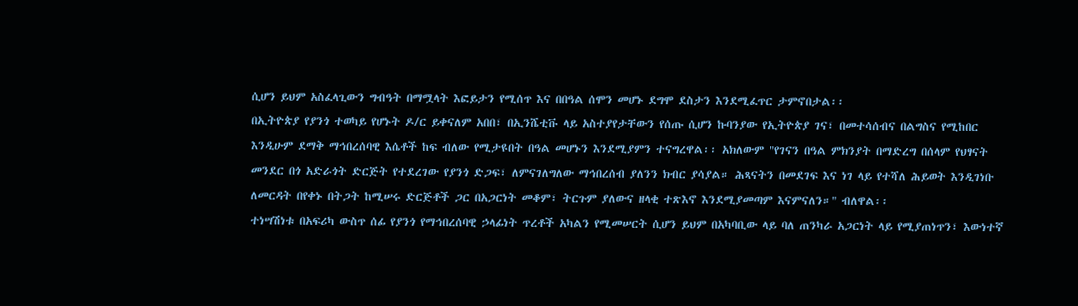ሲሆን ይህም አስፈላጊውን ግብዓት በማሟላት እፎይታን የሚሰጥ እና በበዓል ሰሞን መሆኑ ደግሞ ደስታን እንደሚፈጥር ታምኖበታል፡፡
በኢትዮጵያ የያንጎ ተወካይ የሆኑት ዶ/ር ይቀናለም አበበ፣ በኢንሼቲቩ ላይ አስተያየታቸውን የሰጡ ሲሆን ኩባንያው የኢትዮጵያ ገና፣ በመተሳሰብና በልግስና የሚከበር እንዲሁም ደማቅ ማኅበረሰባዊ እሴቶች ከፍ ብለው የሚታዩበት በዓል መሆኑን እንደሚያምን ተናግረዋል፡፡ አክለውም "የገናን በዓል ምክንያት በማድረግ በሰላም የህፃናት መንደር በጎ አድራጎት ድርጅት የተደረገው የያንጎ ድጋፍ፣ ለምናገለግለው ማኅበረሰብ ያለንን ክብር ያሳያል። ሕጻናትን በመደገፍ እና ነገ ላይ የተሻለ ሕይወት እንዲገነቡ ለመርዳት በየቀኑ በትጋት ከሚሠሩ ድርጅቶች ጋር በአጋርነት መቆም፣ ትርጉም ያለውና ዘላቂ ተጽእኖ እንደሚያመጣም እናምናለን።" ብለዋል፡፡
ተነሣሽነቱ በአፍሪካ ውስጥ ሰፊ የያንጎ የማኅበረሰባዊ ኃላፊነት ጥረቶች አካልን የሚመሠርት ሲሆን ይህም በአካባቢው ላይ ባለ ጠንካራ አጋርነት ላይ የሚያጠነጥን፣ እውነተኛ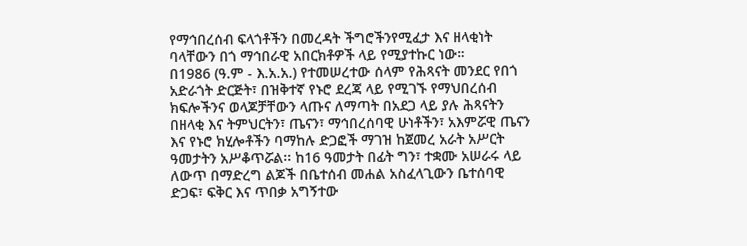የማኅበረሰብ ፍላጎቶችን በመረዳት ችግሮችንየሚፈታ እና ዘላቂነት ባላቸውን በጎ ማኅበራዊ አበርክቶዎች ላይ የሚያተኩር ነው።
በ1986 (ዓ.ም - እ.አ.አ.) የተመሠረተው ሰላም የሕጻናት መንደር የበጎ አድራጎት ድርጅት፣ በዝቅተኛ የኑሮ ደረጃ ላይ የሚገኙ የማህበረሰብ ክፍሎችንና ወላጆቻቸውን ላጡና ለማጣት በአደጋ ላይ ያሉ ሕጻናትን በዘላቂ እና ትምህርትን፣ ጤናን፣ ማኅበረሰባዊ ሁነቶችን፣ አእምሯዊ ጤናን እና የኑሮ ክሂሎቶችን ባማከሉ ድጋፎች ማገዝ ከጀመረ አራት አሥርት ዓመታትን አሥቆጥሯል፡፡ ከ16 ዓመታት በፊት ግን፣ ተቋሙ አሠራሩ ላይ ለውጥ በማድረግ ልጆች በቤተሰብ መሐል አስፈላጊውን ቤተሰባዊ ድጋፍ፣ ፍቅር እና ጥበቃ አግኝተው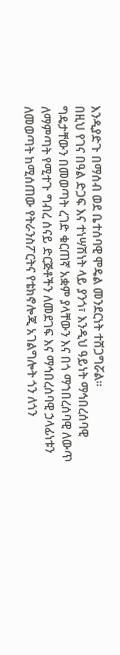እንዲያድጉ በማሰብ ወደ ቤተሰባዊ ሞዴል መንደርነት ተሸጋግሯል፡፡
በዚህ የገና በዓል ድጋፍ እና ተነሣሽነት ላይ ያንጎ፣ እንዲህ ዓይነት ማኅበረሰባዊ ግዴታቸውን በመወጣት ረገድ ቁርጠኛ አቋም ያላቸውን እና በጎ ማኀበረሰባዊ ለውጥ ለማምጣት የሚተጉ ግብረ ሰናይ ድርጅቶችን ለመደገፍ እና ማኅበረሰባዊ ኃላፊነቱን ለመወጣት ከሚሰጠው የትራንስፖርትና የቴክኖሎጂ አገልግሎት ጎን ለጎን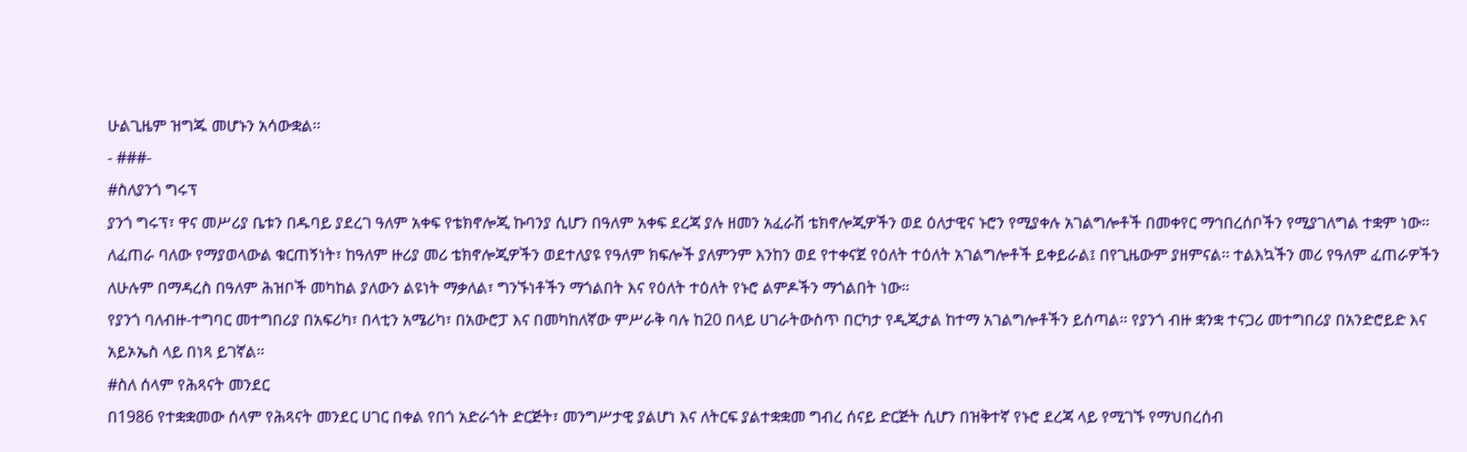ሁልጊዜም ዝግጁ መሆኑን አሳውቋል፡፡
- ###-
#ስለያንጎ ግሩፕ
ያንጎ ግሩፕ፣ ዋና መሥሪያ ቤቱን በዱባይ ያደረገ ዓለም አቀፍ የቴክኖሎጂ ኩባንያ ሲሆን በዓለም አቀፍ ደረጃ ያሉ ዘመን አፈራሽ ቴክኖሎጂዎችን ወደ ዕለታዊና ኑሮን የሚያቀሉ አገልግሎቶች በመቀየር ማኅበረሰቦችን የሚያገለግል ተቋም ነው። ለፈጠራ ባለው የማያወላውል ቁርጠኝነት፣ ከዓለም ዙሪያ መሪ ቴክኖሎጂዎችን ወደተለያዩ የዓለም ክፍሎች ያለምንም እንከን ወደ የተቀናጀ የዕለት ተዕለት አገልግሎቶች ይቀይራል፤ በየጊዜውም ያዘምናል፡፡ ተልእኳችን መሪ የዓለም ፈጠራዎችን ለሁሉም በማዳረስ በዓለም ሕዝቦች መካከል ያለውን ልዩነት ማቃለል፣ ግንኙነቶችን ማጎልበት እና የዕለት ተዕለት የኑሮ ልምዶችን ማጎልበት ነው።
የያንጎ ባለብዙ-ተግባር መተግበሪያ በአፍሪካ፣ በላቲን አሜሪካ፣ በአውሮፓ እና በመካከለኛው ምሥራቅ ባሉ ከ20 በላይ ሀገራትውስጥ በርካታ የዲጂታል ከተማ አገልግሎቶችን ይሰጣል። የያንጎ ብዙ ቋንቋ ተናጋሪ መተግበሪያ በአንድሮይድ እና አይኦኤስ ላይ በነጻ ይገኛል።
#ስለ ሰላም የሕጻናት መንደር
በ1986 የተቋቋመው ሰላም የሕጻናት መንደር ሀገር በቀል የበጎ አድራጎት ድርጅት፣ መንግሥታዊ ያልሆነ እና ለትርፍ ያልተቋቋመ ግብረ ሰናይ ድርጅት ሲሆን በዝቅተኛ የኑሮ ደረጃ ላይ የሚገኙ የማህበረሰብ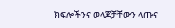ክፍሎችንና ወላጆቻቸውን ላጡና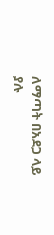ለማጣት በአደጋ ላይ ያሉ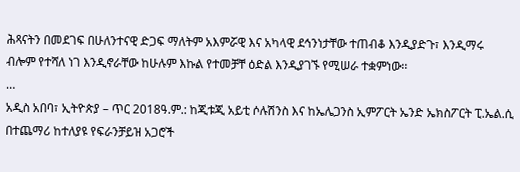ሕጻናትን በመደገፍ በሁለንተናዊ ድጋፍ ማለትም አእምሯዊ እና አካላዊ ደኅንነታቸው ተጠብቆ እንዲያድጉ፣ እንዲማሩ ብሎም የተሻለ ነገ እንዲኖራቸው ከሁሉም እኩል የተመቻቸ ዕድል እንዲያገኙ የሚሠራ ተቋምነው፡፡
…
አዲስ አበባ፣ ኢትዮጵያ – ጥር 2018ዓ.ም.: ከጂቱጂ አይቲ ሶሉሽንስ እና ከኤሌጋንስ ኢምፖርት ኤንድ ኤክስፖርት ፒ.ኤል.ሲ በተጨማሪ ከተለያዩ የፍራንቻይዝ አጋሮች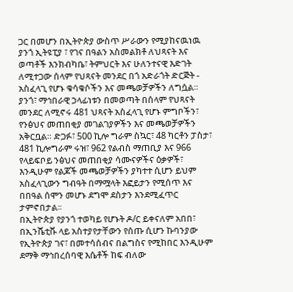ጋር በመሆን በኢትዮጵያ ውስጥ ሥራውን የሚያከናዉነዉ ያንጎ ኢትዩፒያ ፣ የገና በዓልን አስመልክቶ ለህጻናት እና ወጣቶች እንክብካቤ፣ ትምህርት እና ሁለንተናዊ እድገት ለሚተጋው ሰላም የህጻናት መንደር በጎ አድራጎት ድርጅት - አስፈላጊ የሆኑ ቁሳቁሶችን እና መጫወቻዎችን ለግሷል።
ያንጎ፣ ማኅበራዊ ኃላፊነቱን በመወጣት በሰላም የህጻናት መንደር ለሚኖሩ 481 ህጻናት አስፈላጊ የሆኑ ምግቦችን፣ የንፅህና መጠበቂያ መገልገያዎችን እና መጫወቻዎችን አቅርቧል። ድጋፉ፣ 500 ኪሎ ግራም ስኳር፣ 48 ካርቶን ፓስታ፣ 481 ኪሎግራም ሩዝ፣ 962 የልብስ ማጠቢያ እና 966 የላይፍቦይ ንፅህና መጠበቂያ ሳሙናዎችና ዕቃዎች፣ እንዲሁም የልጆች መጫወቻዎችን ያካተተ ሲሆን ይህም አስፈላጊውን ግብዓት በማሟላት እፎይታን የሚሰጥ እና በበዓል ሰሞን መሆኑ ደግሞ ደስታን እንደሚፈጥር ታምኖበታል፡፡
በኢትዮጵያ የያንጎ ተወካይ የሆኑት ዶ/ር ይቀናለም አበበ፣ በኢንሼቲቩ ላይ አስተያየታቸውን የሰጡ ሲሆን ኩባንያው የኢትዮጵያ ገና፣ በመተሳሰብና በልግስና የሚከበር እንዲሁም ደማቅ ማኅበረሰባዊ እሴቶች ከፍ ብለው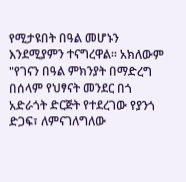የሚታዩበት በዓል መሆኑን እንደሚያምን ተናግረዋል፡፡ አክለውም "የገናን በዓል ምክንያት በማድረግ በሰላም የህፃናት መንደር በጎ አድራጎት ድርጅት የተደረገው የያንጎ ድጋፍ፣ ለምናገለግለው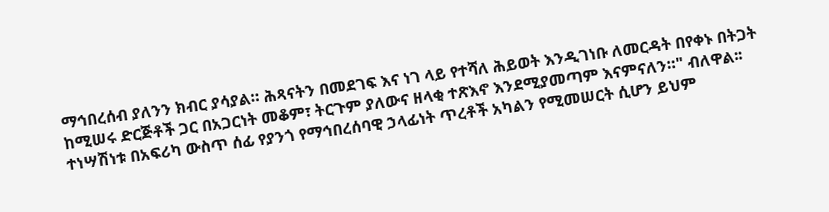ማኅበረሰብ ያለንን ክብር ያሳያል። ሕጻናትን በመደገፍ እና ነገ ላይ የተሻለ ሕይወት እንዲገነቡ ለመርዳት በየቀኑ በትጋት ከሚሠሩ ድርጅቶች ጋር በአጋርነት መቆም፣ ትርጉም ያለውና ዘላቂ ተጽእኖ እንደሚያመጣም እናምናለን።" ብለዋል፡፡
ተነሣሽነቱ በአፍሪካ ውስጥ ሰፊ የያንጎ የማኅበረሰባዊ ኃላፊነት ጥረቶች አካልን የሚመሠርት ሲሆን ይህም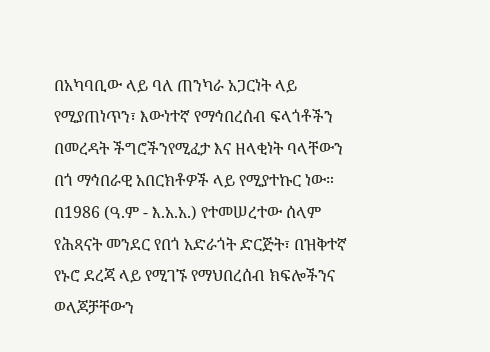በአካባቢው ላይ ባለ ጠንካራ አጋርነት ላይ የሚያጠነጥን፣ እውነተኛ የማኅበረሰብ ፍላጎቶችን በመረዳት ችግሮችንየሚፈታ እና ዘላቂነት ባላቸውን በጎ ማኅበራዊ አበርክቶዎች ላይ የሚያተኩር ነው።
በ1986 (ዓ.ም - እ.አ.አ.) የተመሠረተው ሰላም የሕጻናት መንደር የበጎ አድራጎት ድርጅት፣ በዝቅተኛ የኑሮ ደረጃ ላይ የሚገኙ የማህበረሰብ ክፍሎችንና ወላጆቻቸውን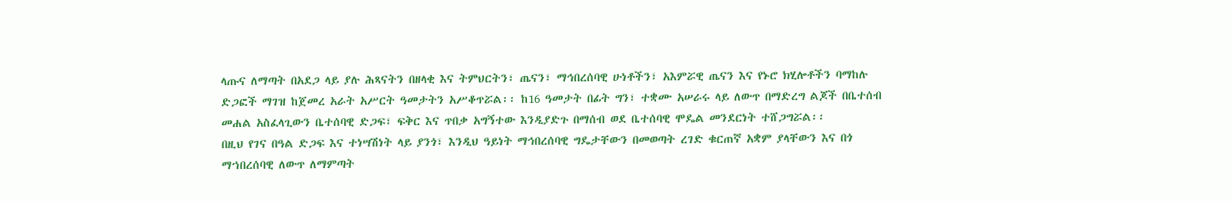ላጡና ለማጣት በአደጋ ላይ ያሉ ሕጻናትን በዘላቂ እና ትምህርትን፣ ጤናን፣ ማኅበረሰባዊ ሁነቶችን፣ አእምሯዊ ጤናን እና የኑሮ ክሂሎቶችን ባማከሉ ድጋፎች ማገዝ ከጀመረ አራት አሥርት ዓመታትን አሥቆጥሯል፡፡ ከ16 ዓመታት በፊት ግን፣ ተቋሙ አሠራሩ ላይ ለውጥ በማድረግ ልጆች በቤተሰብ መሐል አስፈላጊውን ቤተሰባዊ ድጋፍ፣ ፍቅር እና ጥበቃ አግኝተው እንዲያድጉ በማሰብ ወደ ቤተሰባዊ ሞዴል መንደርነት ተሸጋግሯል፡፡
በዚህ የገና በዓል ድጋፍ እና ተነሣሽነት ላይ ያንጎ፣ እንዲህ ዓይነት ማኅበረሰባዊ ግዴታቸውን በመወጣት ረገድ ቁርጠኛ አቋም ያላቸውን እና በጎ ማኀበረሰባዊ ለውጥ ለማምጣት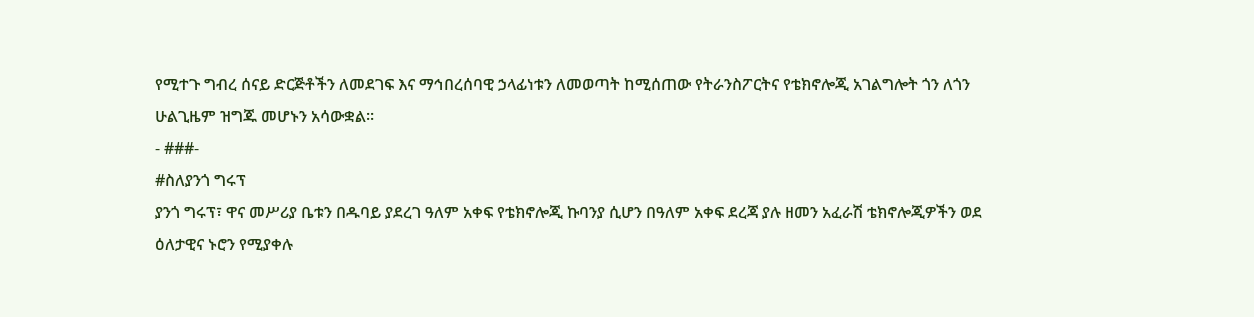የሚተጉ ግብረ ሰናይ ድርጅቶችን ለመደገፍ እና ማኅበረሰባዊ ኃላፊነቱን ለመወጣት ከሚሰጠው የትራንስፖርትና የቴክኖሎጂ አገልግሎት ጎን ለጎን ሁልጊዜም ዝግጁ መሆኑን አሳውቋል፡፡
- ###-
#ስለያንጎ ግሩፕ
ያንጎ ግሩፕ፣ ዋና መሥሪያ ቤቱን በዱባይ ያደረገ ዓለም አቀፍ የቴክኖሎጂ ኩባንያ ሲሆን በዓለም አቀፍ ደረጃ ያሉ ዘመን አፈራሽ ቴክኖሎጂዎችን ወደ ዕለታዊና ኑሮን የሚያቀሉ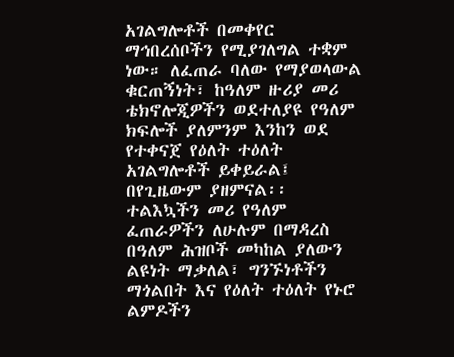አገልግሎቶች በመቀየር ማኅበረሰቦችን የሚያገለግል ተቋም ነው። ለፈጠራ ባለው የማያወላውል ቁርጠኝነት፣ ከዓለም ዙሪያ መሪ ቴክኖሎጂዎችን ወደተለያዩ የዓለም ክፍሎች ያለምንም እንከን ወደ የተቀናጀ የዕለት ተዕለት አገልግሎቶች ይቀይራል፤ በየጊዜውም ያዘምናል፡፡ ተልእኳችን መሪ የዓለም ፈጠራዎችን ለሁሉም በማዳረስ በዓለም ሕዝቦች መካከል ያለውን ልዩነት ማቃለል፣ ግንኙነቶችን ማጎልበት እና የዕለት ተዕለት የኑሮ ልምዶችን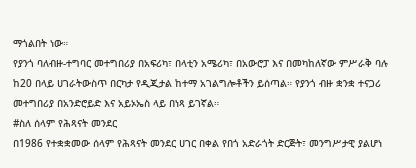ማጎልበት ነው።
የያንጎ ባለብዙ-ተግባር መተግበሪያ በአፍሪካ፣ በላቲን አሜሪካ፣ በአውሮፓ እና በመካከለኛው ምሥራቅ ባሉ ከ20 በላይ ሀገራትውስጥ በርካታ የዲጂታል ከተማ አገልግሎቶችን ይሰጣል። የያንጎ ብዙ ቋንቋ ተናጋሪ መተግበሪያ በአንድሮይድ እና አይኦኤስ ላይ በነጻ ይገኛል።
#ስለ ሰላም የሕጻናት መንደር
በ1986 የተቋቋመው ሰላም የሕጻናት መንደር ሀገር በቀል የበጎ አድራጎት ድርጅት፣ መንግሥታዊ ያልሆነ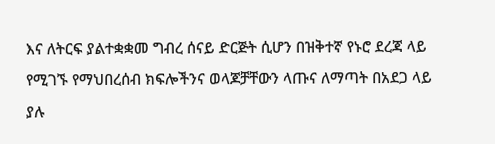እና ለትርፍ ያልተቋቋመ ግብረ ሰናይ ድርጅት ሲሆን በዝቅተኛ የኑሮ ደረጃ ላይ የሚገኙ የማህበረሰብ ክፍሎችንና ወላጆቻቸውን ላጡና ለማጣት በአደጋ ላይ ያሉ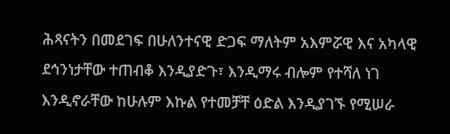ሕጻናትን በመደገፍ በሁለንተናዊ ድጋፍ ማለትም አእምሯዊ እና አካላዊ ደኅንነታቸው ተጠብቆ እንዲያድጉ፣ እንዲማሩ ብሎም የተሻለ ነገ እንዲኖራቸው ከሁሉም እኩል የተመቻቸ ዕድል እንዲያገኙ የሚሠራ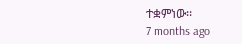ተቋምነው፡፡
7 months ago